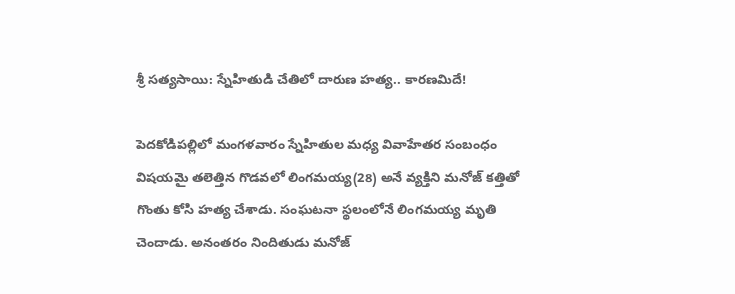శ్రీ సత్యసాయి: స్నేహితుడి చేతిలో దారుణ హత్య.. కారణమిదే!

పెదకోడిపల్లిలో మంగళవారం స్నేహితుల మధ్య వివాహేతర సంబంధం విషయమై తలెత్తిన గొడవలో లింగమయ్య(28) అనే వ్యక్తిని మనోజ్ కత్తితో గొంతు కోసి హత్య చేశాడు. సంఘటనా స్థలంలోనే లింగమయ్య మృతి చెందాడు. అనంతరం నిందితుడు మనోజ్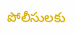పోలీసులకు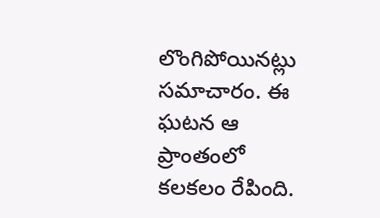లొంగిపోయినట్లు సమాచారం. ఈ ఘటన ఆ ప్రాంతంలో కలకలం రేపింది.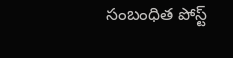సంబంధిత పోస్ట్